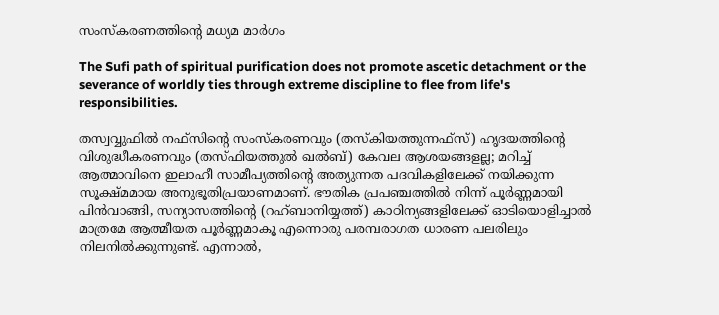സംസ്കരണത്തിന്റെ മധ്യമ മാർഗം

The Sufi path of spiritual purification does not promote ascetic detachment or the severance of worldly ties through extreme discipline to flee from life's responsibilities.

തസ്വവ്വുഫിൽ നഫ്സിന്റെ സംസ്കരണവും (തസ്കിയത്തുന്നഫ്സ്) ഹൃദയത്തിന്റെ വിശുദ്ധീകരണവും (തസ്ഫിയത്തുൽ ഖൽബ്) കേവല ആശയങ്ങളല്ല; മറിച്ച് ആത്മാവിനെ ഇലാഹീ സാമീപ്യത്തിന്റെ അത്യുന്നത പദവികളിലേക്ക് നയിക്കുന്ന സൂക്ഷ്മമായ അനുഭൂതിപ്രയാണമാണ്. ഭൗതിക പ്രപഞ്ചത്തിൽ നിന്ന് പൂർണ്ണമായി പിൻവാങ്ങി, സന്യാസത്തിന്റെ (റഹ്ബാനിയ്യത്ത്) കാഠിന്യങ്ങളിലേക്ക് ഓടിയൊളിച്ചാൽ മാത്രമേ ആത്മീയത പൂർണ്ണമാകൂ എന്നൊരു പരമ്പരാഗത ധാരണ പലരിലും നിലനിൽക്കുന്നുണ്ട്. എന്നാൽ,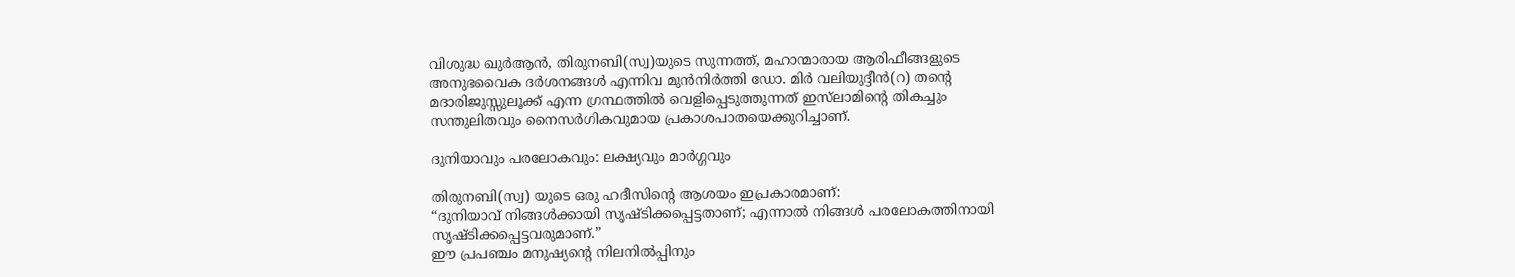വിശുദ്ധ ഖുർആൻ, തിരുനബി(സ്വ)യുടെ സുന്നത്ത്, മഹാന്മാരായ ആരിഫീങ്ങളുടെ അനുഭവൈക ദർശനങ്ങൾ എന്നിവ മുൻനിർത്തി ഡോ. മിർ വലിയുദ്ദീൻ(റ) തന്റെ മദാരിജുസ്സുലൂക്ക് എന്ന ഗ്രന്ഥത്തിൽ വെളിപ്പെടുത്തുന്നത് ഇസ്‌ലാമിന്റെ തികച്ചും സന്തുലിതവും നൈസർഗികവുമായ പ്രകാശപാതയെക്കുറിച്ചാണ്.

ദുനിയാവും പരലോകവും: ലക്ഷ്യവും മാർഗ്ഗവും

തിരുനബി(സ്വ) യുടെ ഒരു ഹദീസിന്റെ ആശയം ഇപ്രകാരമാണ്:
“ദുനിയാവ് നിങ്ങൾക്കായി സൃഷ്ടിക്കപ്പെട്ടതാണ്; എന്നാൽ നിങ്ങൾ പരലോകത്തിനായി സൃഷ്ടിക്കപ്പെട്ടവരുമാണ്.”
ഈ പ്രപഞ്ചം മനുഷ്യന്റെ നിലനിൽപ്പിനും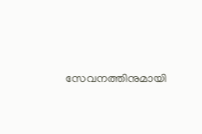സേവനത്തിനുമായി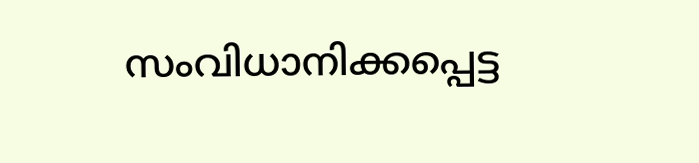സംവിധാനിക്കപ്പെട്ട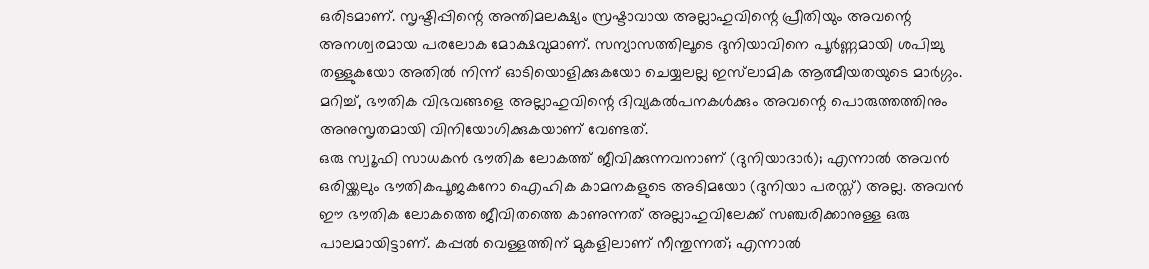ഒരിടമാണ്. സൃഷ്ടിപ്പിന്റെ അന്തിമലക്ഷ്യം സ്രഷ്ടാവായ അല്ലാഹുവിന്റെ പ്രീതിയും അവന്റെ അനശ്വരമായ പരലോക മോക്ഷവുമാണ്. സന്യാസത്തിലൂടെ ദുനിയാവിനെ പൂർണ്ണമായി ശപിച്ചു തള്ളുകയോ അതിൽ നിന്ന് ഓടിയൊളിക്കുകയോ ചെയ്യലല്ല ഇസ്‌ലാമിക ആത്മീയതയുടെ മാർഗ്ഗം. മറിച്ച്, ഭൗതിക വിഭവങ്ങളെ അല്ലാഹുവിന്റെ ദിവ്യകൽപനകൾക്കും അവന്റെ പൊരുത്തത്തിനും അനുസൃതമായി വിനിയോഗിക്കുകയാണ് വേണ്ടത്.
ഒരു സ്വൂഫി സാധകൻ ഭൗതിക ലോകത്ത് ജീവിക്കുന്നവനാണ് (ദുനിയാദാർ); എന്നാൽ അവൻ ഒരിയ്ക്കലും ഭൗതികപൂജകനോ ഐഹിക കാമനകളുടെ അടിമയോ (ദുനിയാ പരസ്ത്) അല്ല. അവൻ ഈ ഭൗതിക ലോകത്തെ ജീവിതത്തെ കാണുന്നത് അല്ലാഹുവിലേക്ക് സഞ്ചരിക്കാനുള്ള ഒരു പാലമായിട്ടാണ്. കപ്പൽ വെള്ളത്തിന് മുകളിലാണ് നീന്തുന്നത്; എന്നാൽ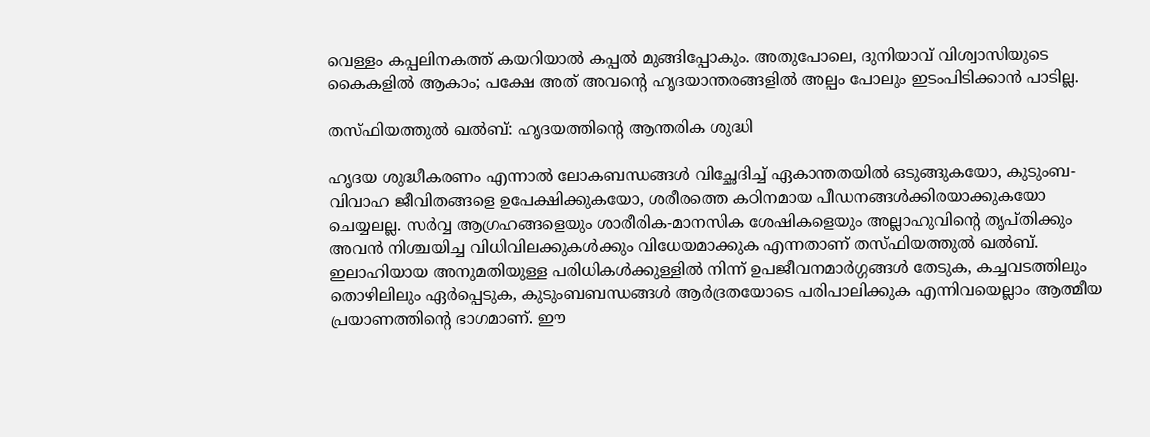വെള്ളം കപ്പലിനകത്ത് കയറിയാൽ കപ്പൽ മുങ്ങിപ്പോകും. അതുപോലെ, ദുനിയാവ് വിശ്വാസിയുടെ കൈകളിൽ ആകാം; പക്ഷേ അത് അവന്റെ ഹൃദയാന്തരങ്ങളിൽ അല്പം പോലും ഇടംപിടിക്കാൻ പാടില്ല.

തസ്ഫിയത്തുൽ ഖൽബ്: ഹൃദയത്തിന്റെ ആന്തരിക ശുദ്ധി

ഹൃദയ ശുദ്ധീകരണം എന്നാൽ ലോകബന്ധങ്ങൾ വിച്ഛേദിച്ച് ഏകാന്തതയിൽ ഒടുങ്ങുകയോ, കുടുംബ-വിവാഹ ജീവിതങ്ങളെ ഉപേക്ഷിക്കുകയോ, ശരീരത്തെ കഠിനമായ പീഡനങ്ങൾക്കിരയാക്കുകയോ ചെയ്യലല്ല. സർവ്വ ആഗ്രഹങ്ങളെയും ശാരീരിക-മാനസിക ശേഷികളെയും അല്ലാഹുവിന്റെ തൃപ്തിക്കും അവൻ നിശ്ചയിച്ച വിധിവിലക്കുകൾക്കും വിധേയമാക്കുക എന്നതാണ് തസ്ഫിയത്തുൽ ഖൽബ്.
ഇലാഹിയായ അനുമതിയുള്ള പരിധികൾക്കുള്ളിൽ നിന്ന് ഉപജീവനമാർഗ്ഗങ്ങൾ തേടുക, കച്ചവടത്തിലും തൊഴിലിലും ഏർപ്പെടുക, കുടുംബബന്ധങ്ങൾ ആർദ്രതയോടെ പരിപാലിക്കുക എന്നിവയെല്ലാം ആത്മീയ പ്രയാണത്തിന്റെ ഭാഗമാണ്. ഈ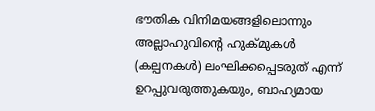ഭൗതിക വിനിമയങ്ങളിലൊന്നും അല്ലാഹുവിന്റെ ഹുക്മുകൾ (കല്പനകൾ) ലംഘിക്കപ്പെടരുത് എന്ന് ഉറപ്പുവരുത്തുകയും, ബാഹ്യമായ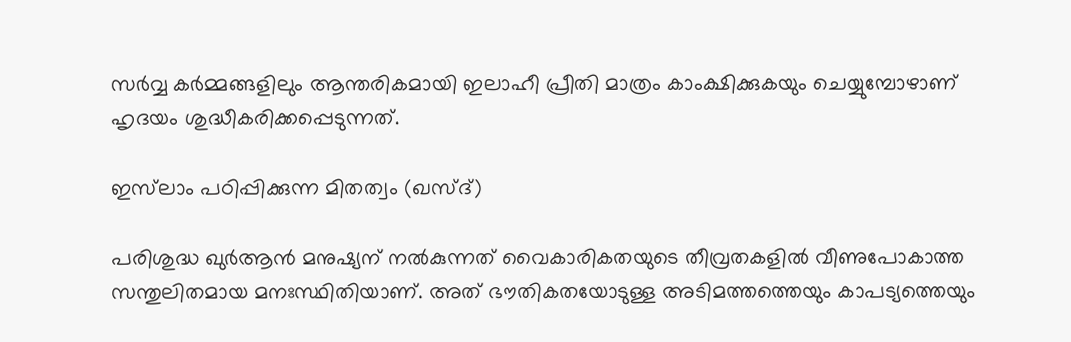സർവ്വ കർമ്മങ്ങളിലും ആന്തരികമായി ഇലാഹീ പ്രീതി മാത്രം കാംക്ഷിക്കുകയും ചെയ്യുമ്പോഴാണ് ഹൃദയം ശുദ്ധീകരിക്കപ്പെടുന്നത്.

ഇസ്‌ലാം പഠിപ്പിക്കുന്ന മിതത്വം (ഖസ്ദ്)

പരിശുദ്ധ ഖുർആൻ മനുഷ്യന് നൽകുന്നത് വൈകാരികതയുടെ തീവ്രതകളിൽ വീണുപോകാത്ത സന്തുലിതമായ മനഃസ്ഥിതിയാണ്. അത് ഭൗതികതയോടുള്ള അടിമത്തത്തെയും കാപട്യത്തെയും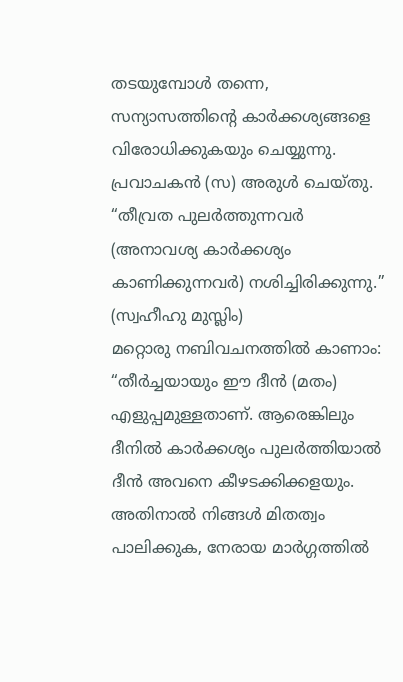തടയുമ്പോൾ തന്നെ, സന്യാസത്തിന്റെ കാർക്കശ്യങ്ങളെ വിരോധിക്കുകയും ചെയ്യുന്നു.
പ്രവാചകൻ (സ) അരുൾ ചെയ്തു.
“തീവ്രത പുലർത്തുന്നവർ (അനാവശ്യ കാർക്കശ്യം കാണിക്കുന്നവർ) നശിച്ചിരിക്കുന്നു.” (സ്വഹീഹു മുസ്ലിം)
മറ്റൊരു നബിവചനത്തിൽ കാണാം:
“തീർച്ചയായും ഈ ദീൻ (മതം) എളുപ്പമുള്ളതാണ്. ആരെങ്കിലും ദീനിൽ കാർക്കശ്യം പുലർത്തിയാൽ ദീൻ അവനെ കീഴടക്കിക്കളയും. അതിനാൽ നിങ്ങൾ മിതത്വം പാലിക്കുക, നേരായ മാർഗ്ഗത്തിൽ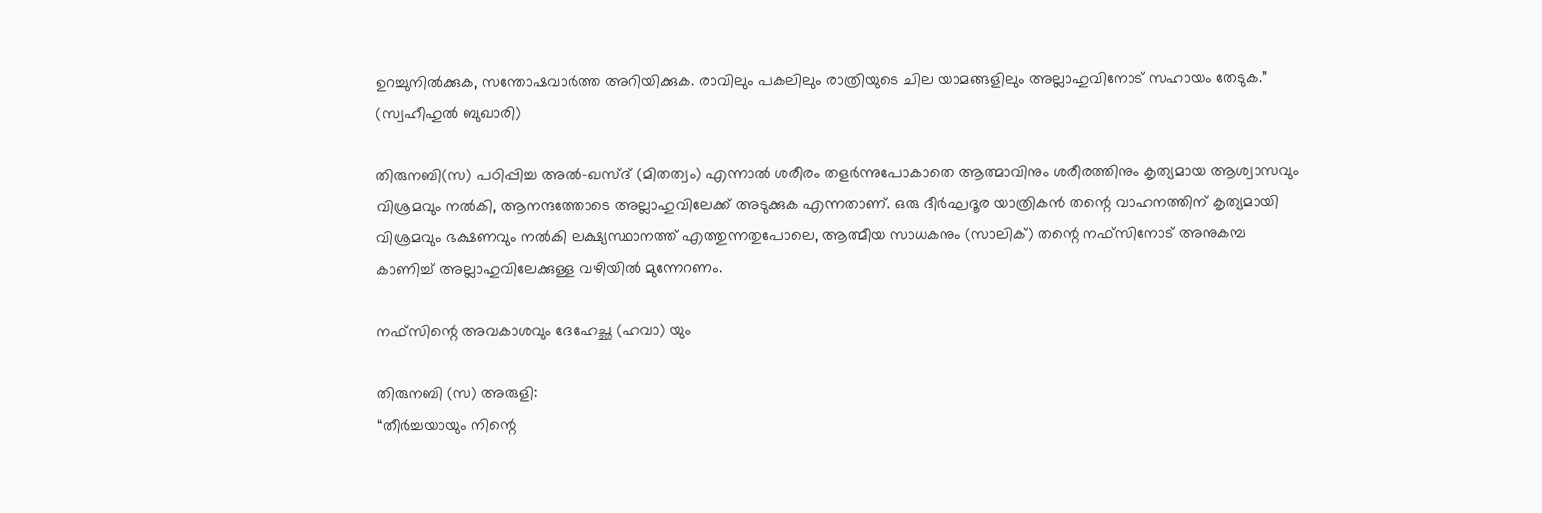ഉറച്ചുനിൽക്കുക, സന്തോഷവാർത്ത അറിയിക്കുക. രാവിലും പകലിലും രാത്രിയുടെ ചില യാമങ്ങളിലും അല്ലാഹുവിനോട് സഹായം തേടുക.” (സ്വഹീഹുൽ ബുഖാരി)

തിരുനബി(സ) പഠിപ്പിച്ച അൽ-ഖസ്ദ് (മിതത്വം) എന്നാൽ ശരീരം തളർന്നുപോകാതെ ആത്മാവിനും ശരീരത്തിനും കൃത്യമായ ആശ്വാസവും വിശ്രമവും നൽകി, ആനന്ദത്തോടെ അല്ലാഹുവിലേക്ക് അടുക്കുക എന്നതാണ്. ഒരു ദീർഘദൂര യാത്രികൻ തന്റെ വാഹനത്തിന് കൃത്യമായി വിശ്രമവും ഭക്ഷണവും നൽകി ലക്ഷ്യസ്ഥാനത്ത് എത്തുന്നതുപോലെ, ആത്മീയ സാധകനും (സാലിക്) തന്റെ നഫ്സിനോട് അനുകമ്പ കാണിച്ച് അല്ലാഹുവിലേക്കുള്ള വഴിയിൽ മുന്നേറണം.

നഫ്സിന്റെ അവകാശവും ദേഹേച്ഛ (ഹവാ) യും

തിരുനബി (സ) അരുളി:
“തീർച്ചയായും നിന്റെ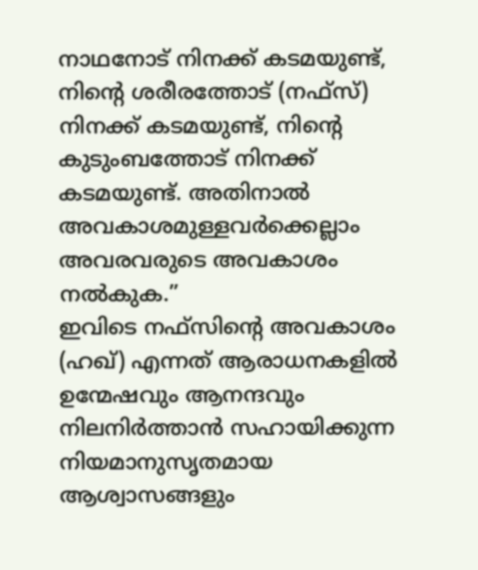നാഥനോട് നിനക്ക് കടമയുണ്ട്, നിന്റെ ശരീരത്തോട് (നഫ്സ്) നിനക്ക് കടമയുണ്ട്, നിന്റെ കുടുംബത്തോട് നിനക്ക് കടമയുണ്ട്. അതിനാൽ അവകാശമുള്ളവർക്കെല്ലാം അവരവരുടെ അവകാശം നൽകുക.”
ഇവിടെ നഫ്സിന്റെ അവകാശം (ഹഖ്) എന്നത് ആരാധനകളിൽ ഉന്മേഷവും ആനന്ദവും നിലനിർത്താൻ സഹായിക്കുന്ന നിയമാനുസൃതമായ ആശ്വാസങ്ങളും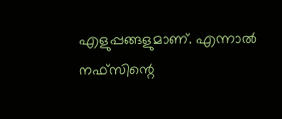എളുപ്പങ്ങളുമാണ്. എന്നാൽ നഫ്സിന്റെ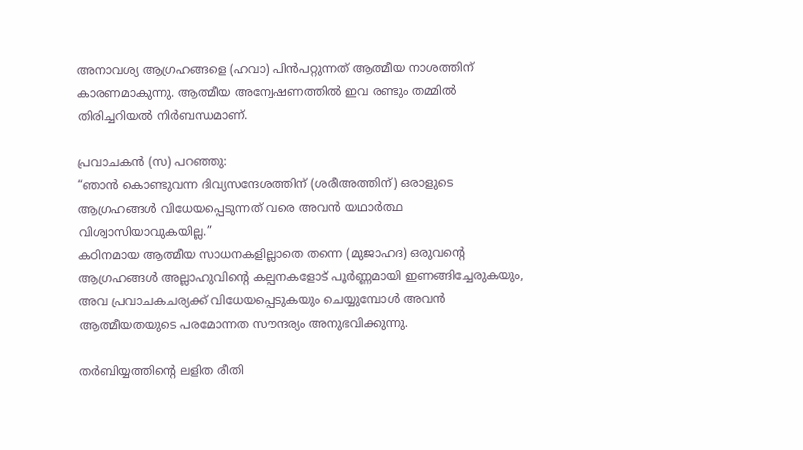അനാവശ്യ ആഗ്രഹങ്ങളെ (ഹവാ) പിൻപറ്റുന്നത് ആത്മീയ നാശത്തിന് കാരണമാകുന്നു. ആത്മീയ അന്വേഷണത്തിൽ ഇവ രണ്ടും തമ്മിൽ തിരിച്ചറിയൽ നിർബന്ധമാണ്.

പ്രവാചകൻ (സ) പറഞ്ഞു:
“ഞാൻ കൊണ്ടുവന്ന ദിവ്യസന്ദേശത്തിന് (ശരീഅത്തിന്) ഒരാളുടെ ആഗ്രഹങ്ങൾ വിധേയപ്പെടുന്നത് വരെ അവൻ യഥാർത്ഥ വിശ്വാസിയാവുകയില്ല.”
കഠിനമായ ആത്മീയ സാധനകളില്ലാതെ തന്നെ (മുജാഹദ) ഒരുവന്റെ ആഗ്രഹങ്ങൾ അല്ലാഹുവിന്റെ കല്പനകളോട് പൂർണ്ണമായി ഇണങ്ങിച്ചേരുകയും, അവ പ്രവാചകചര്യക്ക് വിധേയപ്പെടുകയും ചെയ്യുമ്പോൾ അവൻ ആത്മീയതയുടെ പരമോന്നത സൗന്ദര്യം അനുഭവിക്കുന്നു.

തർബിയ്യത്തിന്റെ ലളിത രീതി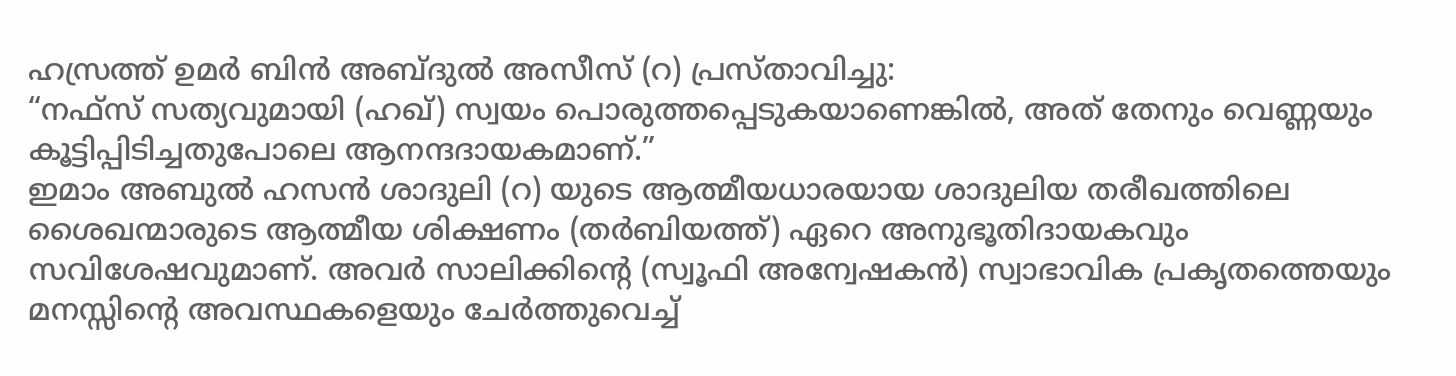ഹസ്രത്ത് ഉമർ ബിൻ അബ്ദുൽ അസീസ് (റ) പ്രസ്താവിച്ചു:
“നഫ്സ് സത്യവുമായി (ഹഖ്) സ്വയം പൊരുത്തപ്പെടുകയാണെങ്കിൽ, അത് തേനും വെണ്ണയും കൂട്ടിപ്പിടിച്ചതുപോലെ ആനന്ദദായകമാണ്.”
ഇമാം അബുൽ ഹസൻ ശാദുലി (റ) യുടെ ആത്മീയധാരയായ ശാദുലിയ തരീഖത്തിലെ ശൈഖന്മാരുടെ ആത്മീയ ശിക്ഷണം (തർബിയത്ത്) ഏറെ അനുഭൂതിദായകവും സവിശേഷവുമാണ്. അവർ സാലിക്കിന്റെ (സ്വൂഫി അന്വേഷകൻ) സ്വാഭാവിക പ്രകൃതത്തെയും മനസ്സിന്റെ അവസ്ഥകളെയും ചേർത്തുവെച്ച്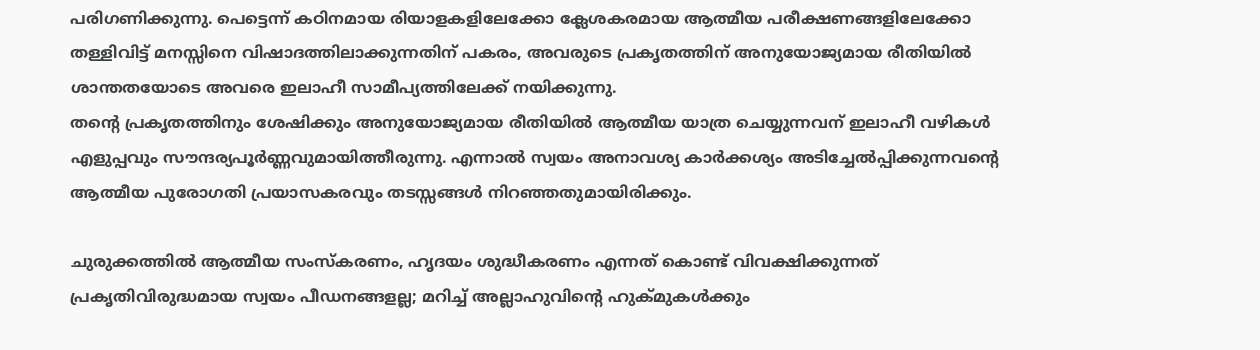പരിഗണിക്കുന്നു. പെട്ടെന്ന് കഠിനമായ രിയാളകളിലേക്കോ ക്ലേശകരമായ ആത്മീയ പരീക്ഷണങ്ങളിലേക്കോ തള്ളിവിട്ട് മനസ്സിനെ വിഷാദത്തിലാക്കുന്നതിന് പകരം, അവരുടെ പ്രകൃതത്തിന് അനുയോജ്യമായ രീതിയിൽ ശാന്തതയോടെ അവരെ ഇലാഹീ സാമീപ്യത്തിലേക്ക് നയിക്കുന്നു.
തന്റെ പ്രകൃതത്തിനും ശേഷിക്കും അനുയോജ്യമായ രീതിയിൽ ആത്മീയ യാത്ര ചെയ്യുന്നവന് ഇലാഹീ വഴികൾ എളുപ്പവും സൗന്ദര്യപൂർണ്ണവുമായിത്തീരുന്നു. എന്നാൽ സ്വയം അനാവശ്യ കാർക്കശ്യം അടിച്ചേൽപ്പിക്കുന്നവന്റെ ആത്മീയ പുരോഗതി പ്രയാസകരവും തടസ്സങ്ങൾ നിറഞ്ഞതുമായിരിക്കും.

ചുരുക്കത്തിൽ ആത്മീയ സംസ്കരണം, ഹൃദയം ശുദ്ധീകരണം എന്നത് കൊണ്ട് വിവക്ഷിക്കുന്നത് പ്രകൃതിവിരുദ്ധമായ സ്വയം പീഡനങ്ങളല്ല; മറിച്ച് അല്ലാഹുവിന്റെ ഹുക്മുകൾക്കും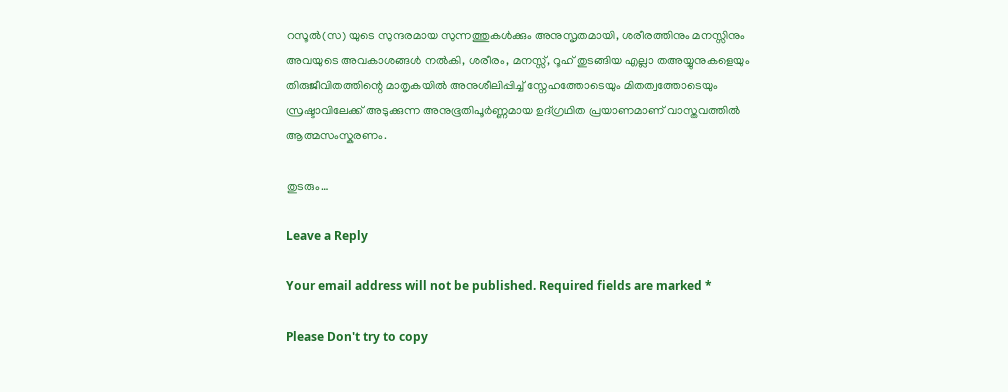റസൂൽ(സ) യുടെ സുന്ദരമായ സുന്നത്തുകൾക്കും അനുസൃതമായി, ശരീരത്തിനും മനസ്സിനും അവയുടെ അവകാശങ്ങൾ നൽകി, ശരീരം, മനസ്സ്, റൂഹ് തുടങ്ങിയ എല്ലാ തഅയ്യുനുകളെയും തിരുജീവിതത്തിന്റെ മാതൃകയിൽ അനുശീലിപ്പിച്ച് സ്നേഹത്തോടെയും മിതത്വത്തോടെയും സ്രഷ്ടാവിലേക്ക് അടുക്കുന്ന അനുഭൂതിപൂർണ്ണമായ ഉദ്ഗ്രഥിത പ്രയാണമാണ് വാസ്തവത്തിൽ ആത്മസംസ്കരണം.

തുടരും…

Leave a Reply

Your email address will not be published. Required fields are marked *

Please Don't try to copy